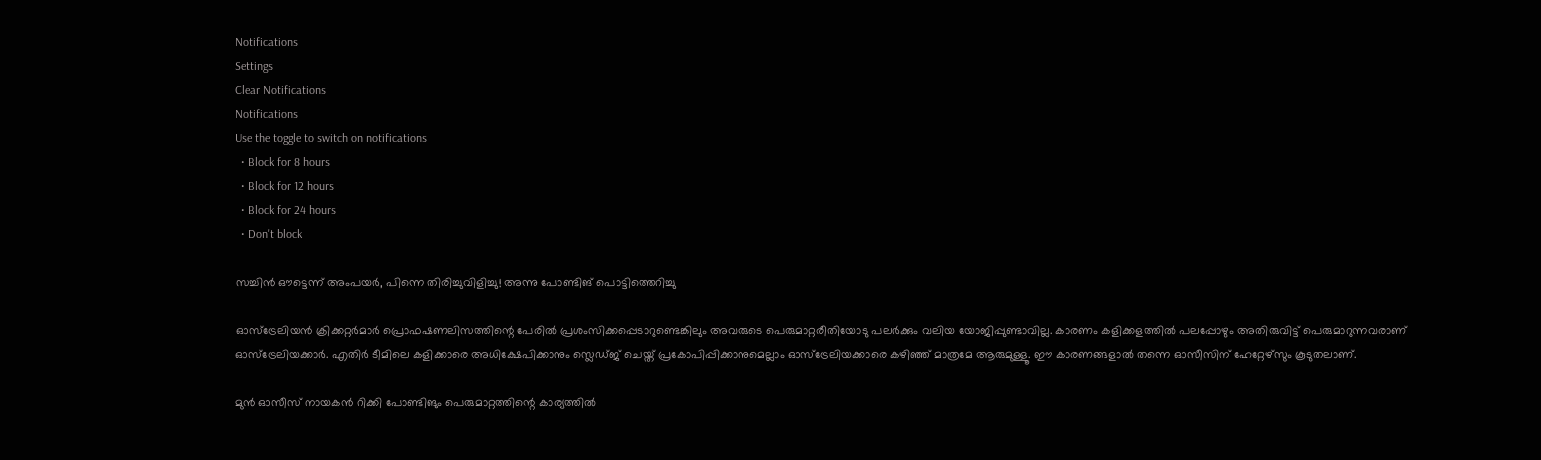Notifications
Settings
Clear Notifications
Notifications
Use the toggle to switch on notifications
  • Block for 8 hours
  • Block for 12 hours
  • Block for 24 hours
  • Don't block

സച്ചിന്‍ ഔട്ടെന്ന് അംപയര്‍, പിന്നെ തിരിച്ചുവിളിച്ചു! അന്നു പോണ്ടിങ് പൊട്ടിത്തെറിച്ചു

ഓസ്‌ട്രേലിയന്‍ ക്രിക്കറ്റര്‍മാര്‍ പ്രൊഫഷണലിസത്തിന്റെ പേരില്‍ പ്രശംസിക്കപ്പെടാറുണ്ടെങ്കിലും അവരുടെ പെരുമാറ്റരീതിയോടു പലര്‍ക്കും വലിയ യോജിപ്പുണ്ടാവില്ല. കാരണം കളിക്കളത്തില്‍ പലപ്പോഴും അതിരുവിട്ട് പെരുമാറുന്നവരാണ് ഓസ്‌ട്രേലിയക്കാര്‍. എതിര്‍ ടീമിലെ കളിക്കാരെ അധിക്ഷേപിക്കാനും സ്ലെഡ്ജ് ചെയ്ത് പ്രകോപിപ്പിക്കാനുമെല്ലാം ഓസ്‌ട്രേലിയക്കാരെ കഴിഞ്ഞ് മാത്രമേ ആരുമുള്ളൂ. ഈ കാരണങ്ങളാല്‍ തന്നെ ഓസീസിന് ഹേറ്റേഴ്‌സും കൂടുതലാണ്.

മുന്‍ ഓസീസ് നായകന്‍ റിക്കി പോണ്ടിങും പെരുമാറ്റത്തിന്റെ കാര്യത്തില്‍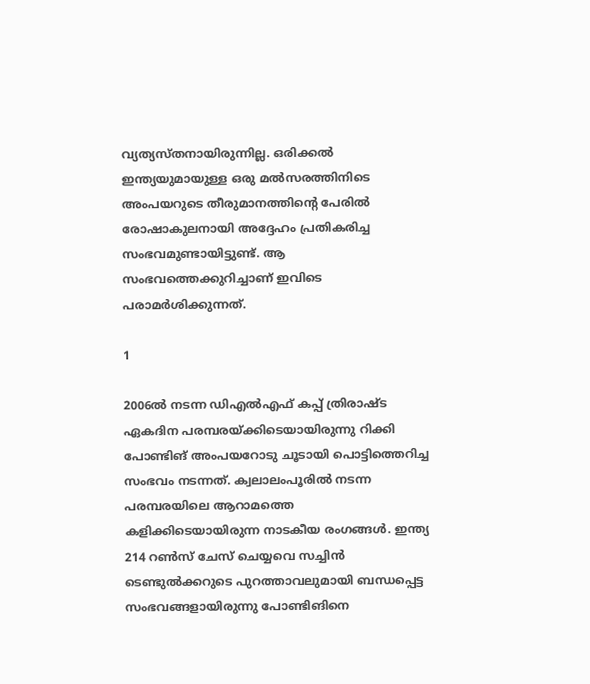വ്യത്യസ്തനായിരുന്നില്ല. ഒരിക്കല്‍ ഇന്ത്യയുമായുള്ള ഒരു മല്‍സരത്തിനിടെ അംപയറുടെ തീരുമാനത്തിന്റെ പേരില്‍ രോഷാകുലനായി അദ്ദേഹം പ്രതികരിച്ച സംഭവമുണ്ടായിട്ടുണ്ട്. ആ സംഭവത്തെക്കുറിച്ചാണ് ഇവിടെ പരാമര്‍ശിക്കുന്നത്.

1

2006ല്‍ നടന്ന ഡിഎല്‍എഫ് കപ്പ് ത്രിരാഷ്ട ഏകദിന പരമ്പരയ്ക്കിടെയായിരുന്നു റിക്കി പോണ്ടിങ് അംപയറോടു ചൂടായി പൊട്ടിത്തെറിച്ച സംഭവം നടന്നത്. ക്വലാലംപൂരില്‍ നടന്ന പരമ്പരയിലെ ആറാമത്തെ കളിക്കിടെയായിരുന്ന നാടകീയ രംഗങ്ങള്‍. ഇന്ത്യ 214 റണ്‍സ് ചേസ് ചെയ്യവെ സച്ചിന്‍ ടെണ്ടുല്‍ക്കറുടെ പുറത്താവലുമായി ബന്ധപ്പെട്ട സംഭവങ്ങളായിരുന്നു പോണ്ടിങിനെ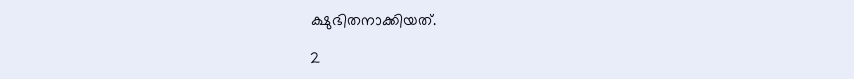ക്ഷുഭിതനാക്കിയത്.

2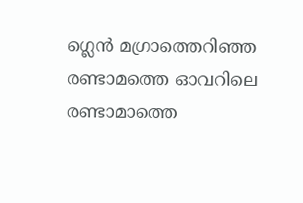ഗ്ലെന്‍ മഗ്രാത്തെറിഞ്ഞ രണ്ടാമത്തെ ഓവറിലെ രണ്ടാമാത്തെ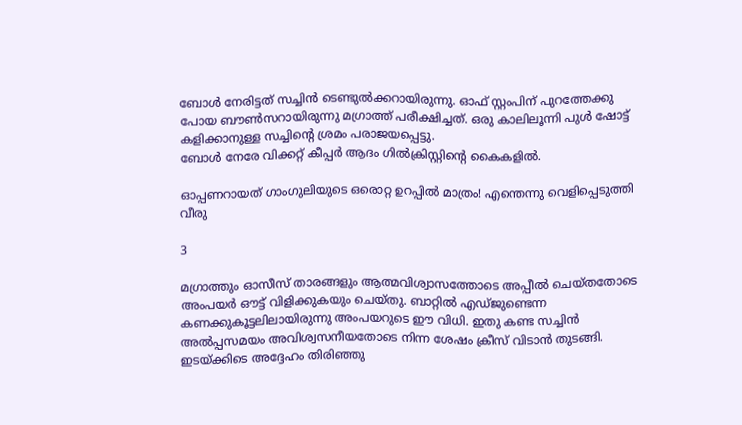ബോള്‍ നേരിട്ടത് സച്ചിന്‍ ടെണ്ടുല്‍ക്കറായിരുന്നു. ഓഫ് സ്റ്റംപിന് പുറത്തേക്കു പോയ ബൗണ്‍സറായിരുന്നു മഗ്രാത്ത് പരീക്ഷിച്ചത്. ഒരു കാലിലൂന്നി പുള്‍ ഷോട്ട് കളിക്കാനുള്ള സച്ചിന്റെ ശ്രമം പരാജയപ്പെട്ടു.
ബോള്‍ നേരേ വിക്കറ്റ് കീപ്പര്‍ ആദം ഗില്‍ക്രിസ്റ്റിന്റെ കൈകളില്‍.

ഓപ്പണറായത് ഗാംഗുലിയുടെ ഒരൊറ്റ ഉറപ്പില്‍ മാത്രം! എന്തെന്നു വെളിപ്പെടുത്തി വീരു

3

മഗ്രാത്തും ഓസീസ് താരങ്ങളും ആത്മവിശ്വാസത്തോടെ അപ്പീല്‍ ചെയ്തതോടെ അംപയര്‍ ഔട്ട് വിളിക്കുകയും ചെയ്തു. ബാറ്റില്‍ എഡ്ജുണ്ടെന്ന കണക്കുകൂട്ടലിലായിരുന്നു അംപയറുടെ ഈ വിധി. ഇതു കണ്ട സച്ചിന്‍ അല്‍പ്പസമയം അവിശ്വസനീയതോടെ നിന്ന ശേഷം ക്രീസ് വിടാന്‍ തുടങ്ങി. ഇടയ്ക്കിടെ അദ്ദേഹം തിരിഞ്ഞു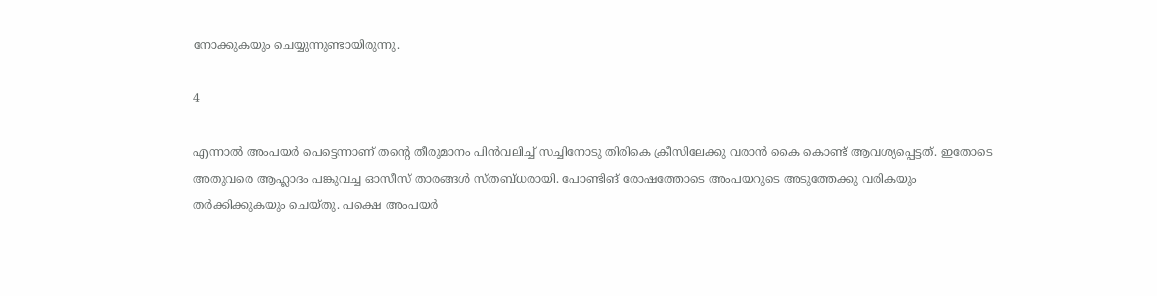നോക്കുകയും ചെയ്യുന്നുണ്ടായിരുന്നു.

4

എന്നാല്‍ അംപയര്‍ പെട്ടെന്നാണ് തന്റെ തീരുമാനം പിന്‍വലിച്ച് സച്ചിനോടു തിരികെ ക്രീസിലേക്കു വരാന്‍ കൈ കൊണ്ട് ആവശ്യപ്പെട്ടത്. ഇതോടെ അതുവരെ ആഹ്ലാദം പങ്കുവച്ച ഓസീസ് താരങ്ങള്‍ സ്തബ്ധരായി. പോണ്ടിങ് രോഷത്തോടെ അംപയറുടെ അടുത്തേക്കു വരികയും തര്‍ക്കിക്കുകയും ചെയ്തു. പക്ഷെ അംപയര്‍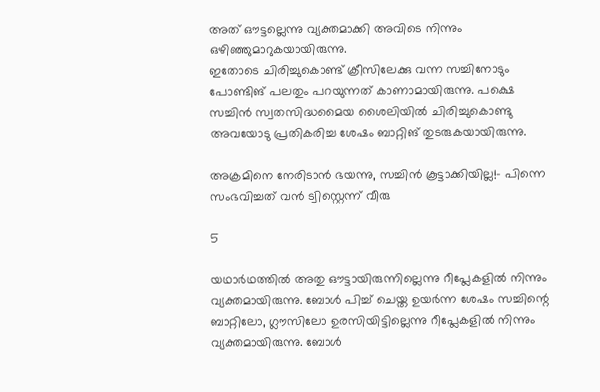അത് ഔട്ടല്ലെന്നു വ്യക്തമാക്കി അവിടെ നിന്നും ഒഴിഞ്ഞുമാറുകയായിരുന്നു.
ഇതോടെ ചിരിച്ചുകൊണ്ട് ക്രീസിലേക്കു വന്ന സച്ചിനോടും പോണ്ടിങ് പലതും പറയുന്നത് കാണാമായിരുന്നു. പക്ഷെ സച്ചിന്‍ സ്വതസിദ്ധമൈയ ശൈലിയില്‍ ചിരിച്ചുകൊണ്ടു അവയോടു പ്രതികരിച്ച ശേഷം ബാറ്റിങ് തുടരുകയായിരുന്നു.

അക്രമിനെ നേരിടാന്‍ ഭയന്നു, സച്ചിന്‍ കൂട്ടാക്കിയില്ല!- പിന്നെ സംഭവിച്ചത് വന്‍ ട്വിസ്റ്റെന്ന് വീരു

5

യഥാര്‍ഥത്തില്‍ അതു ഔട്ടായിരുന്നില്ലെന്നു റീപ്ലേകളില്‍ നിന്നും വ്യക്തമായിരുന്നു. ബോള്‍ പിച്ച് ചെയ്ത ഉയര്‍ന്ന ശേഷം സച്ചിന്റെ ബാറ്റിലോ, ഗ്ലൗസിലോ ഉരസിയിട്ടില്ലെന്നു റീപ്ലേകളില്‍ നിന്നും വ്യക്തമായിരുന്നു. ബോള്‍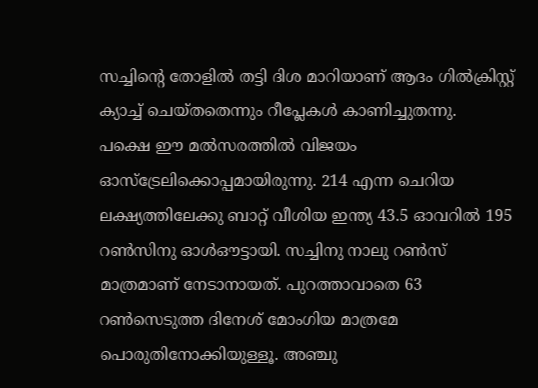സച്ചിന്റെ തോളില്‍ തട്ടി ദിശ മാറിയാണ് ആദം ഗില്‍ക്രിസ്റ്റ് ക്യാച്ച് ചെയ്തതെന്നും റീപ്ലേകള്‍ കാണിച്ചുതന്നു.
പക്ഷെ ഈ മല്‍സരത്തില്‍ വിജയം ഓസ്‌ട്രേലിക്കൊപ്പമായിരുന്നു. 214 എന്ന ചെറിയ ലക്ഷ്യത്തിലേക്കു ബാറ്റ് വീശിയ ഇന്ത്യ 43.5 ഓവറില്‍ 195 റണ്‍സിനു ഓള്‍ഔട്ടായി. സച്ചിനു നാലു റണ്‍സ് മാത്രമാണ് നേടാനായത്. പുറത്താവാതെ 63 റണ്‍സെടുത്ത ദിനേശ് മോംഗിയ മാത്രമേ പൊരുതിനോക്കിയുള്ളൂ. അഞ്ചു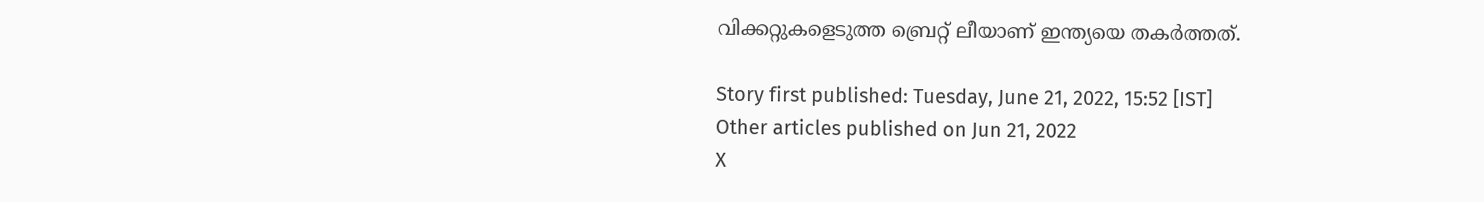വിക്കറ്റുകളെടുത്ത ബ്രെറ്റ് ലീയാണ് ഇന്ത്യയെ തകര്‍ത്തത്.

Story first published: Tuesday, June 21, 2022, 15:52 [IST]
Other articles published on Jun 21, 2022
X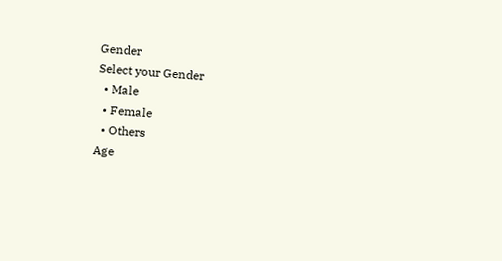Gender
Select your Gender
  • Male
  • Female
  • Others
Age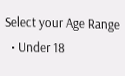Select your Age Range
  • Under 18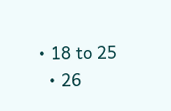• 18 to 25
  • 26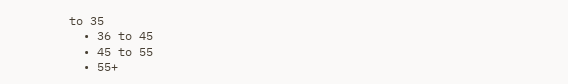to 35
  • 36 to 45
  • 45 to 55
  • 55+